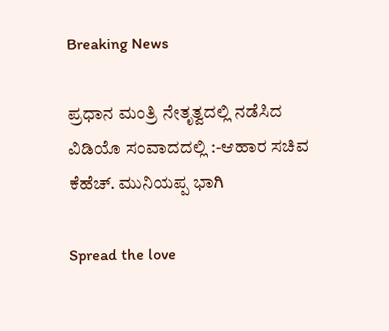Breaking News

ಪ್ರಧಾನ ಮಂತ್ರಿ ನೇತೃತ್ವದಲ್ಲಿ ನಡೆಸಿದ ವಿಡಿಯೊ ಸಂವಾದದಲ್ಲಿ :-ಆಹಾರ ಸಚಿವ ಕೆಹೆಚ್. ಮುನಿಯಪ್ಪ ಭಾಗಿ

Spread the love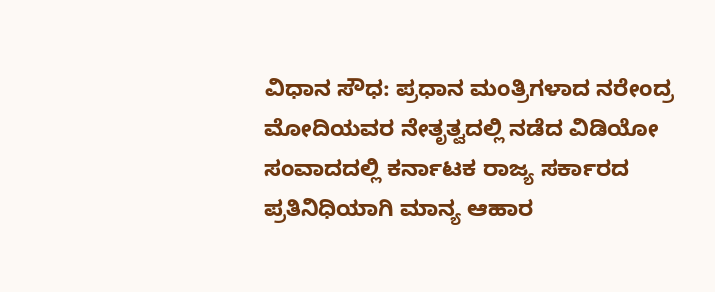ವಿಧಾನ ಸೌಧ: ಪ್ರಧಾನ ಮಂತ್ರಿಗಳಾದ ನರೇಂದ್ರ ಮೋದಿಯವರ ನೇತೃತ್ವದಲ್ಲಿ ನಡೆದ ವಿಡಿಯೋ ಸಂವಾದದಲ್ಲಿ ಕರ್ನಾಟಕ ರಾಜ್ಯ ಸರ್ಕಾರದ ಪ್ರತಿನಿಧಿಯಾಗಿ ಮಾನ್ಯ ಆಹಾರ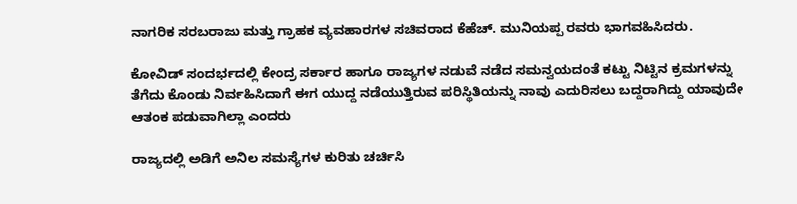ನಾಗರಿಕ ಸರಬರಾಜು ಮತ್ತು ಗ್ರಾಹಕ ವ್ಯವಹಾರಗಳ ಸಚಿವರಾದ ಕೆಹೆಚ್. ಮುನಿಯಪ್ಪ ರವರು ಭಾಗವಹಿಸಿದರು.

ಕೋವಿಡ್ ಸಂದರ್ಭದಲ್ಲಿ ಕೇಂದ್ರ ಸರ್ಕಾರ ಹಾಗೂ ರಾಜ್ಯಗಳ ನಡುವೆ ನಡೆದ ಸಮನ್ವಯದಂತೆ ಕಟ್ಟು ನಿಟ್ಟಿನ ಕ್ರಮಗಳನ್ನು ತೆಗೆದು ಕೊಂಡು ನಿರ್ವಹಿಸಿದಾಗೆ ಈಗ ಯುದ್ದ ನಡೆಯುತ್ತಿರುವ ಪರಿಸ್ಥಿತಿಯನ್ನು ನಾವು ಎದುರಿಸಲು ಬದ್ದರಾಗಿದ್ದು ಯಾವುದೇ ಆತಂಕ ಪಡುವಾಗಿಲ್ಲಾ ಎಂದರು

ರಾಜ್ಯದಲ್ಲಿ ಅಡಿಗೆ ಅನಿಲ ಸಮಸ್ಯೆಗಳ ಕುರಿತು ಚರ್ಚಿಸಿ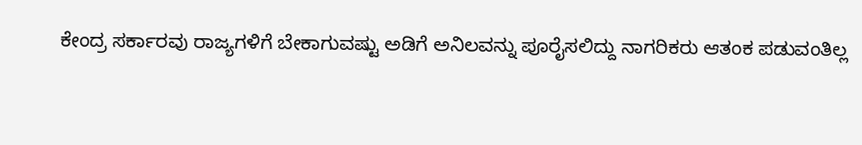ಕೇಂದ್ರ ಸರ್ಕಾರವು ರಾಜ್ಯಗಳಿಗೆ ಬೇಕಾಗುವಷ್ಟು ಅಡಿಗೆ ಅನಿಲವನ್ನು ಪೂರೈಸಲಿದ್ದು ನಾಗರಿಕರು ಆತಂಕ ಪಡುವಂತಿಲ್ಲ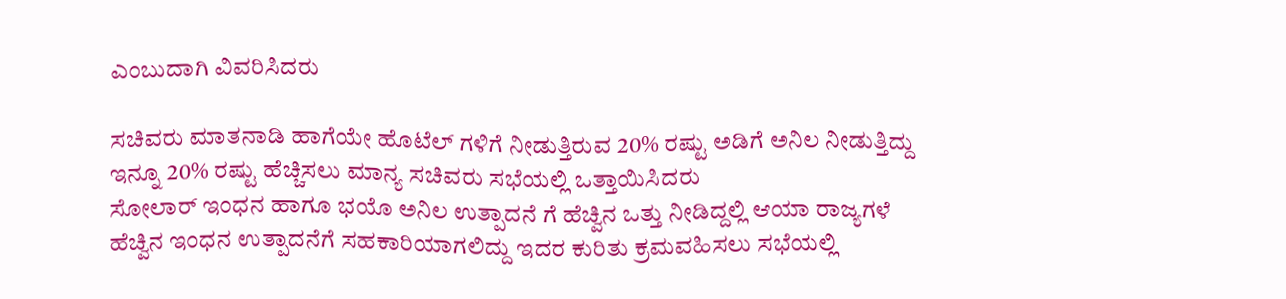ಎಂಬುದಾಗಿ ವಿವರಿಸಿದರು

ಸಚಿವರು ಮಾತನಾಡಿ ಹಾಗೆಯೇ ಹೊಟೆಲ್ ಗಳಿಗೆ ನೀಡುತ್ತಿರುವ 20% ರಷ್ಟು ಅಡಿಗೆ ಅನಿಲ ನೀಡುತ್ತಿದ್ದು ಇನ್ನೂ 20% ರಷ್ಟು ಹೆಚ್ಚಿಸಲು ಮಾನ್ಯ ಸಚಿವರು ಸಭೆಯಲ್ಲಿ ಒತ್ತಾಯಿಸಿದರು
ಸೋಲಾರ್ ಇಂಧನ ಹಾಗೂ ಭಯೊ ಅನಿಲ ಉತ್ಪಾದನೆ ಗೆ ಹೆಚ್ವಿನ ಒತ್ತು ನೀಡಿದ್ದಲ್ಲಿ ಆಯಾ ರಾಜ್ಯಗಳೆ ಹೆಚ್ವಿನ ಇಂಧನ ಉತ್ಪಾದನೆಗೆ ಸಹಕಾರಿಯಾಗಲಿದ್ದು ಇದರ ಕುರಿತು ಕ್ರಮವಹಿಸಲು ಸಭೆಯಲ್ಲಿ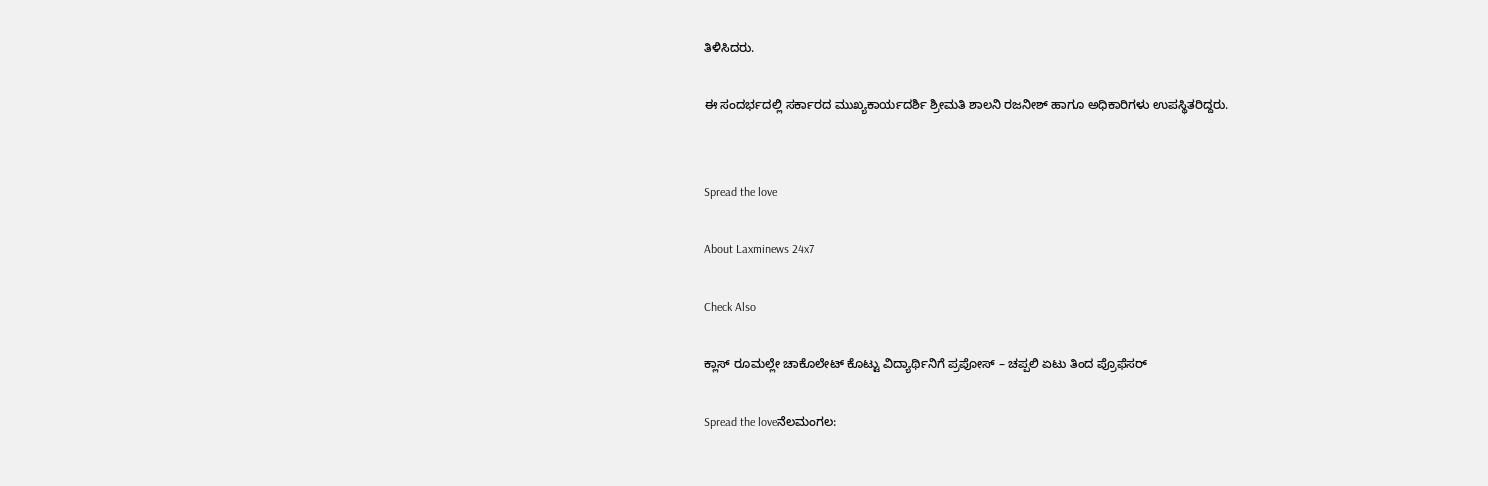ತಿಳಿಸಿದರು.

ಈ ಸಂದರ್ಭದಲ್ಲಿ ಸರ್ಕಾರದ ಮುಖ್ಯಕಾರ್ಯದರ್ಶಿ ಶ್ರೀಮತಿ ಶಾಲನಿ ರಜನೀಶ್ ಹಾಗೂ ಅಧಿಕಾರಿಗಳು ಉಪಸ್ಥಿತರಿದ್ದರು.


Spread the love

About Laxminews 24x7

Check Also

ಕ್ಲಾಸ್‌ ರೂಮಲ್ಲೇ ಚಾಕೊಲೇಟ್ ಕೊಟ್ಟು ವಿದ್ಯಾರ್ಥಿನಿಗೆ ಪ್ರಪೋಸ್‌ – ಚಪ್ಪಲಿ ಏಟು ತಿಂದ ಪ್ರೊಫೆಸರ್‌

Spread the loveನೆಲಮಂಗಲ: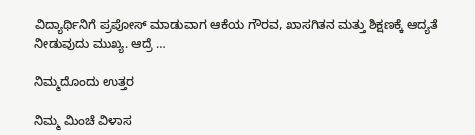ವಿದ್ಯಾರ್ಥಿನಿಗೆ ಪ್ರಪೋಸ್ ಮಾಡುವಾಗ ಆಕೆಯ ಗೌರವ, ಖಾಸಗಿತನ ಮತ್ತು ಶಿಕ್ಷಣಕ್ಕೆ ಆದ್ಯತೆ ನೀಡುವುದು ಮುಖ್ಯ. ಆದ್ರೆ …

ನಿಮ್ಮದೊಂದು ಉತ್ತರ

ನಿಮ್ಮ ಮಿಂಚೆ ವಿಳಾಸ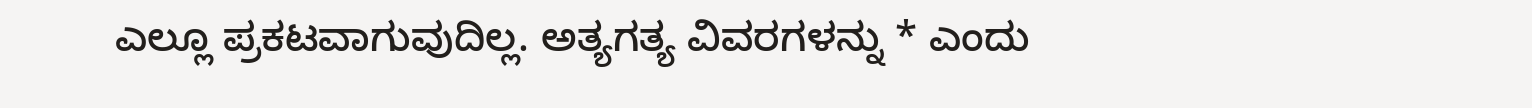ಎಲ್ಲೂ ಪ್ರಕಟವಾಗುವುದಿಲ್ಲ. ಅತ್ಯಗತ್ಯ ವಿವರಗಳನ್ನು * ಎಂದು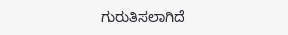ಗುರುತಿಸಲಾಗಿದೆ